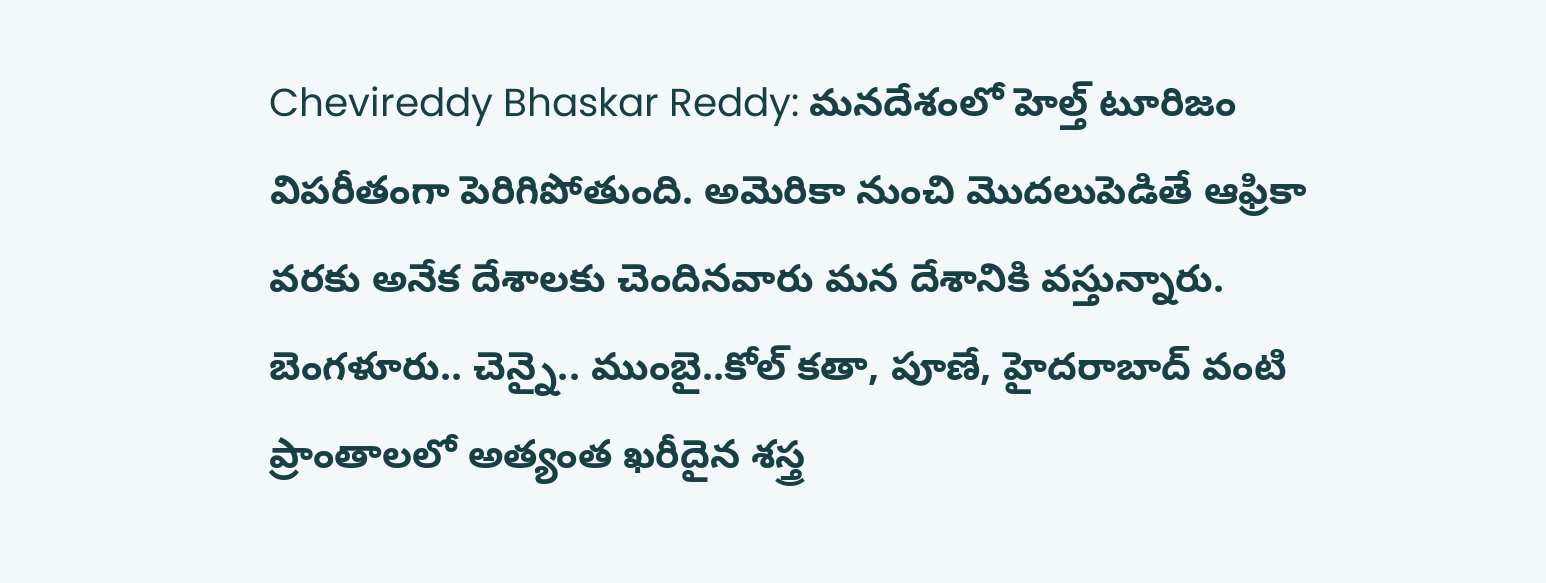Chevireddy Bhaskar Reddy: మనదేశంలో హెల్త్ టూరిజం విపరీతంగా పెరిగిపోతుంది. అమెరికా నుంచి మొదలుపెడితే ఆఫ్రికా వరకు అనేక దేశాలకు చెందినవారు మన దేశానికి వస్తున్నారు. బెంగళూరు.. చెన్నై.. ముంబై..కోల్ కతా, పూణే, హైదరాబాద్ వంటి ప్రాంతాలలో అత్యంత ఖరీదైన శస్త్ర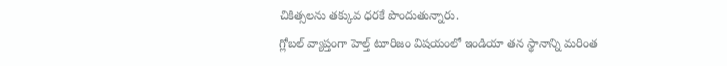చికిత్సలను తక్కువ ధరకే పొందుతున్నారు.
గ్లోబల్ వ్యాప్తంగా హెల్త్ టూరిజం విషయంలో ఇండియా తన స్థానాన్ని మరింత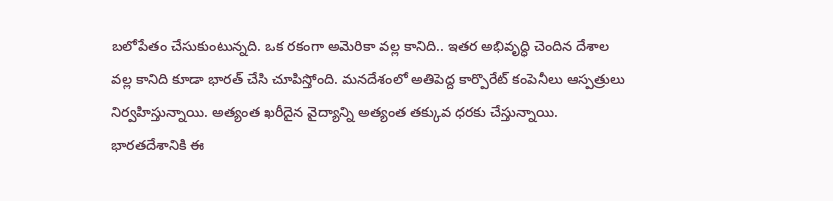బలోపేతం చేసుకుంటున్నది. ఒక రకంగా అమెరికా వల్ల కానిది.. ఇతర అభివృద్ధి చెందిన దేశాల వల్ల కానిది కూడా భారత్ చేసి చూపిస్తోంది. మనదేశంలో అతిపెద్ద కార్పొరేట్ కంపెనీలు ఆస్పత్రులు నిర్వహిస్తున్నాయి. అత్యంత ఖరీదైన వైద్యాన్ని అత్యంత తక్కువ ధరకు చేస్తున్నాయి. భారతదేశానికి ఈ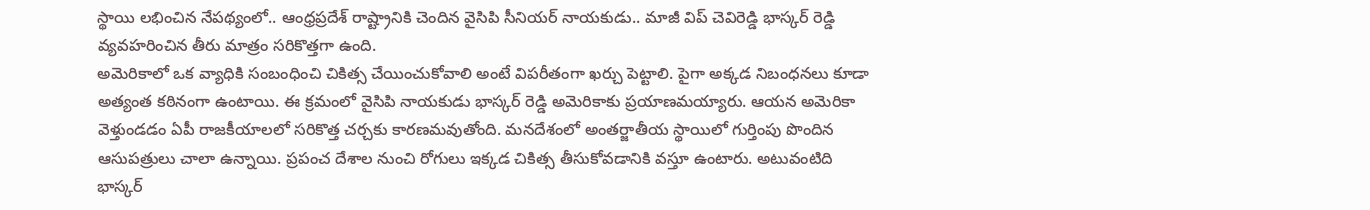స్థాయి లభించిన నేపథ్యంలో.. ఆంధ్రప్రదేశ్ రాష్ట్రానికి చెందిన వైసిపి సీనియర్ నాయకుడు.. మాజీ విప్ చెవిరెడ్డి భాస్కర్ రెడ్డి వ్యవహరించిన తీరు మాత్రం సరికొత్తగా ఉంది.
అమెరికాలో ఒక వ్యాధికి సంబంధించి చికిత్స చేయించుకోవాలి అంటే విపరీతంగా ఖర్చు పెట్టాలి. పైగా అక్కడ నిబంధనలు కూడా అత్యంత కఠినంగా ఉంటాయి. ఈ క్రమంలో వైసిపి నాయకుడు భాస్కర్ రెడ్డి అమెరికాకు ప్రయాణమయ్యారు. ఆయన అమెరికా వెళ్తుండడం ఏపీ రాజకీయాలలో సరికొత్త చర్చకు కారణమవుతోంది. మనదేశంలో అంతర్జాతీయ స్థాయిలో గుర్తింపు పొందిన ఆసుపత్రులు చాలా ఉన్నాయి. ప్రపంచ దేశాల నుంచి రోగులు ఇక్కడ చికిత్స తీసుకోవడానికి వస్తూ ఉంటారు. అటువంటిది భాస్కర్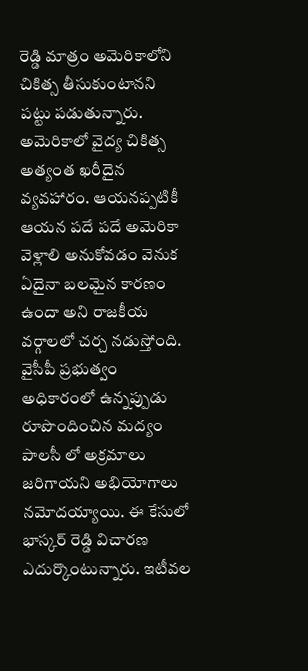రెడ్డి మాత్రం అమెరికాలోని చికిత్స తీసుకుంటానని పట్టు పడుతున్నారు. అమెరికాలో వైద్య చికిత్స అత్యంత ఖరీదైన వ్యవహారం. ఆయనప్పటికీ ఆయన పదే పదే అమెరికా వెళ్లాలి అనుకోవడం వెనుక ఏదైనా బలమైన కారణం ఉందా అని రాజకీయ వర్గాలలో చర్చ నడుస్తోంది.
వైసీపీ ప్రభుత్వం అధికారంలో ఉన్నప్పుడు రూపొందించిన మద్యం పాలసీ లో అక్రమాలు జరిగాయని అభియోగాలు నమోదయ్యాయి. ఈ కేసులో భాస్కర్ రెడ్డి విచారణ ఎదుర్కొంటున్నారు. ఇటీవల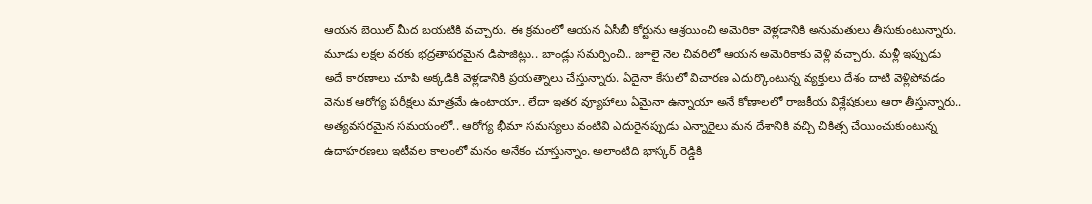ఆయన బెయిల్ మీద బయటికి వచ్చారు. ఈ క్రమంలో ఆయన ఏసీబీ కోర్టును ఆశ్రయించి అమెరికా వెళ్లడానికి అనుమతులు తీసుకుంటున్నారు. మూడు లక్షల వరకు భద్రతాపరమైన డిపాజిట్లు.. బాండ్లు సమర్పించి.. జూలై నెల చివరిలో ఆయన అమెరికాకు వెళ్లి వచ్చారు. మళ్లీ ఇప్పుడు అదే కారణాలు చూపి అక్కడికి వెళ్లడానికి ప్రయత్నాలు చేస్తున్నారు. ఏదైనా కేసులో విచారణ ఎదుర్కొంటున్న వ్యక్తులు దేశం దాటి వెళ్లిపోవడం వెనుక ఆరోగ్య పరీక్షలు మాత్రమే ఉంటాయా.. లేదా ఇతర వ్యూహాలు ఏమైనా ఉన్నాయా అనే కోణాలలో రాజకీయ విశ్లేషకులు ఆరా తీస్తున్నారు..
అత్యవసరమైన సమయంలో.. ఆరోగ్య భీమా సమస్యలు వంటివి ఎదురైనప్పుడు ఎన్నారైలు మన దేశానికి వచ్చి చికిత్స చేయించుకుంటున్న ఉదాహరణలు ఇటీవల కాలంలో మనం అనేకం చూస్తున్నాం. అలాంటిది భాస్కర్ రెడ్డికి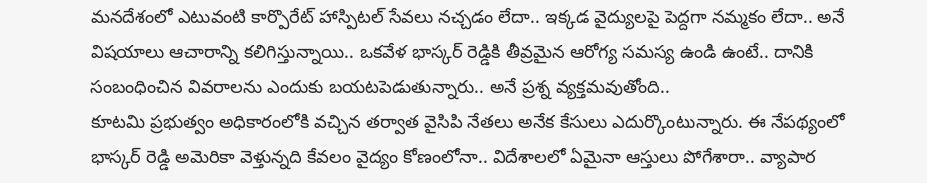మనదేశంలో ఎటువంటి కార్పొరేట్ హాస్పిటల్ సేవలు నచ్చడం లేదా.. ఇక్కడ వైద్యులపై పెద్దగా నమ్మకం లేదా.. అనే విషయాలు ఆచారాన్ని కలిగిస్తున్నాయి.. ఒకవేళ భాస్కర్ రెడ్డికి తీవ్రమైన ఆరోగ్య సమస్య ఉండి ఉంటే.. దానికి సంబంధించిన వివరాలను ఎందుకు బయటపెడుతున్నారు.. అనే ప్రశ్న వ్యక్తమవుతోంది..
కూటమి ప్రభుత్వం అధికారంలోకి వచ్చిన తర్వాత వైసిపి నేతలు అనేక కేసులు ఎదుర్కొంటున్నారు. ఈ నేపథ్యంలో భాస్కర్ రెడ్డి అమెరికా వెళ్తున్నది కేవలం వైద్యం కోణంలోనా.. విదేశాలలో ఏమైనా ఆస్తులు పోగేశారా.. వ్యాపార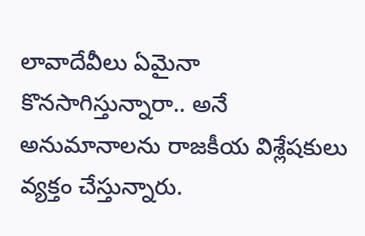లావాదేవీలు ఏమైనా కొనసాగిస్తున్నారా.. అనే అనుమానాలను రాజకీయ విశ్లేషకులు వ్యక్తం చేస్తున్నారు.